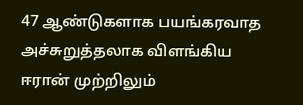47 ஆண்டுகளாக பயங்கரவாத அச்சுறுத்தலாக விளங்கிய ஈரான் முற்றிலும்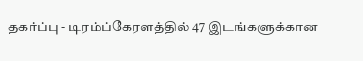தகர்ப்பு - டிரம்ப்கேரளத்தில் 47 இடங்களுக்கான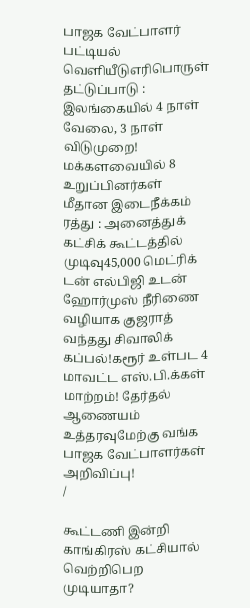பாஜக வேட்பாளர் பட்டியல் வெளியீடுஎரிபொருள் தட்டுப்பாடு : இலங்கையில் 4 நாள் வேலை, 3 நாள் விடுமுறை! மக்களவையில் 8 உறுப்பினர்கள் மீதான இடைநீக்கம் ரத்து : அனைத்துக் கட்சிக் கூட்டத்தில் முடிவு45,000 மெட்ரிக் டன் எல்பிஜி உடன் ஹோர்முஸ் நீரிணை வழியாக குஜராத் வந்தது சிவாலிக் கப்பல்!கரூர் உள்பட 4 மாவட்ட எஸ்.பி.க்கள் மாற்றம்! தேர்தல் ஆணையம் உத்தரவுமேற்கு வங்க பாஜக வேட்பாளர்கள் அறிவிப்பு!
/

கூட்டணி இன்றி காங்கிரஸ் கட்சியால் வெற்றிபெற முடியாதா?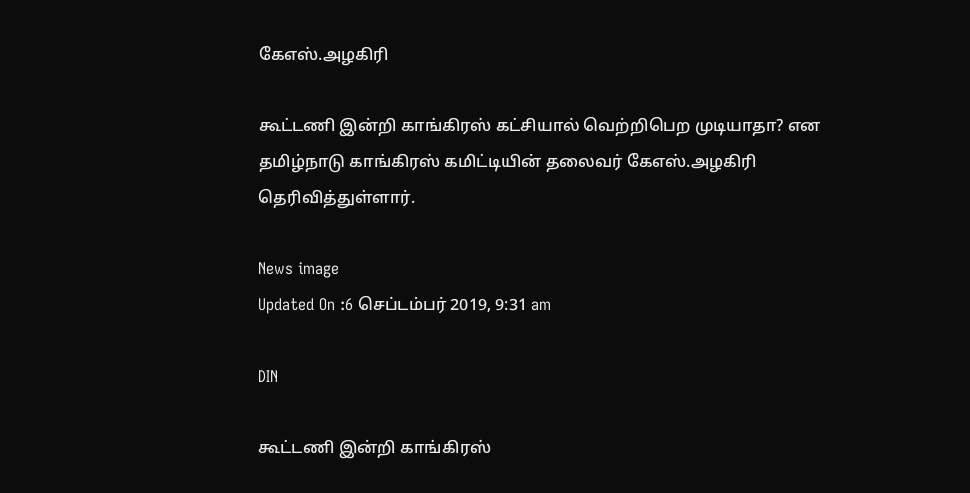கேஎஸ்.அழகிரி

கூட்டணி இன்றி காங்கிரஸ் கட்சியால் வெற்றிபெற முடியாதா? என தமிழ்நாடு காங்கிரஸ் கமிட்டியின் தலைவர் கேஎஸ்.அழகிரி தெரிவித்துள்ளார்.

News image
Updated On :6 செப்டம்பர் 2019, 9:31 am

DIN

கூட்டணி இன்றி காங்கிரஸ்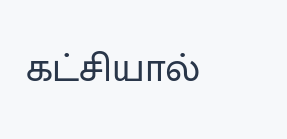கட்சியால்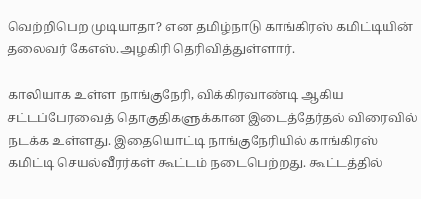வெற்றிபெற முடியாதா? என தமிழ்நாடு காங்கிரஸ் கமிட்டியின் தலைவர் கேஎஸ்.அழகிரி தெரிவித்துள்ளார்.

காலியாக உள்ள நாங்குநேரி, விக்கிரவாண்டி ஆகிய சட்டப்பேரவைத் தொகுதிகளுக்கான இடைத்தேர்தல் விரைவில் நடக்க உள்ளது. இதையொட்டி நாங்குநேரியில் காங்கிரஸ் கமிட்டி செயல்வீரர்கள் கூட்டம் நடைபெற்றது. கூட்டத்தில்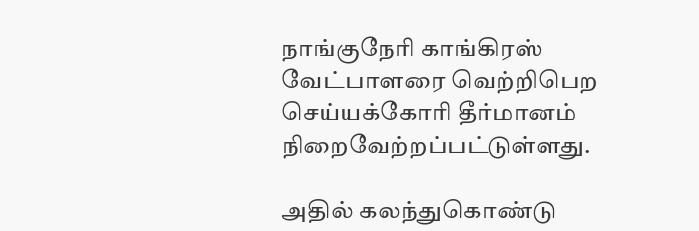நாங்குநேரி காங்கிரஸ் வேட்பாளரை வெற்றிபெற செய்யக்கோரி தீர்மானம் நிறைவேற்றப்பட்டுள்ளது.

அதில் கலந்துகொண்டு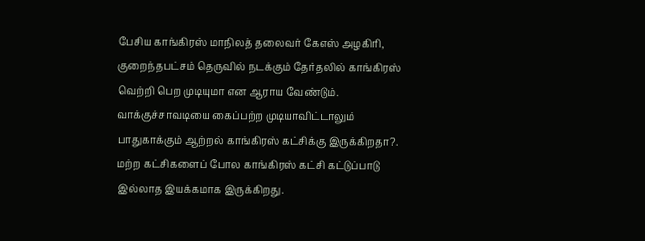பேசிய காங்கிரஸ் மாநிலத் தலைவர் கேஎஸ் அழகிரி, குறைந்தபட்சம் தெருவில் நடக்கும் தேர்தலில் காங்கிரஸ் வெற்றி பெற முடியுமா என ஆராய வேண்டும். வாக்குச்சாவடியை கைப்பற்ற முடியாவிட்டாலும் பாதுகாக்கும் ஆற்றல் காங்கிரஸ் கட்சிக்கு இருக்கிறதா?. மற்ற கட்சிகளைப் போல காங்கிரஸ் கட்சி கட்டுப்பாடு இல்லாத இயக்கமாக இருக்கிறது.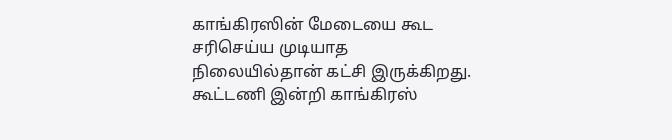காங்கிரஸின் மேடையை கூட சரிசெய்ய முடியாத நிலையில்தான் கட்சி இருக்கிறது. கூட்டணி இன்றி காங்கிரஸ்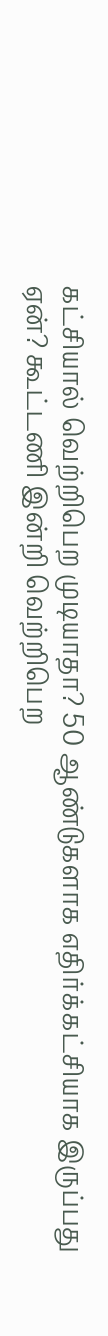கட்சியால் வெற்றிபெற முடியாதா? 50 ஆண்டுகளாக எதிர்க்கட்சியாக இருப்பது ஏன்? கூட்டணி இன்றி வெற்றிபெற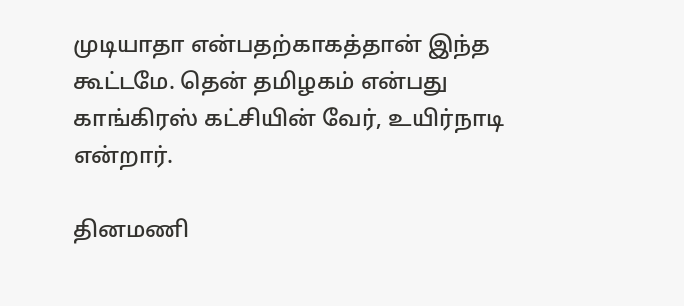முடியாதா என்பதற்காகத்தான் இந்த கூட்டமே. தென் தமிழகம் என்பது காங்கிரஸ் கட்சியின் வேர், உயிர்நாடி என்றார்.

தினமணி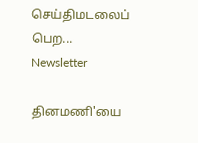செய்திமடலைப் பெற... Newsletter

தினமணி'யை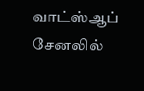வாட்ஸ்ஆப் சேனலில்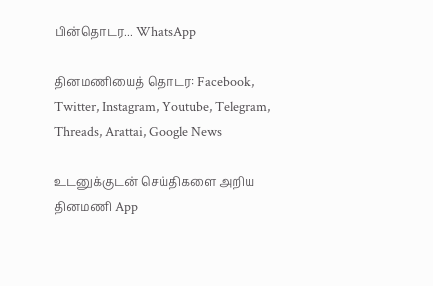பின்தொடர... WhatsApp

தினமணியைத் தொடர: Facebook, Twitter, Instagram, Youtube, Telegram, Threads, Arattai, Google News

உடனுக்குடன் செய்திகளை அறிய தினமணி App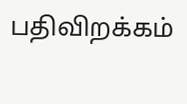பதிவிறக்கம்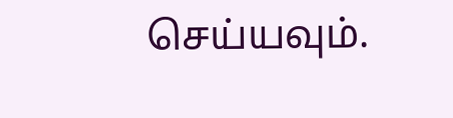செய்யவும்.